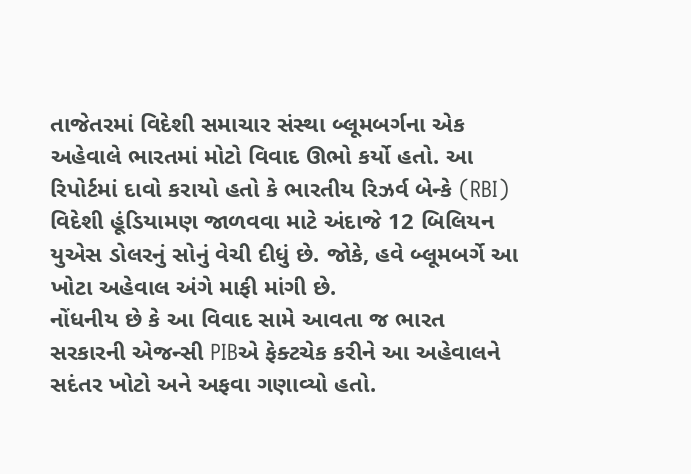તાજેતરમાં વિદેશી સમાચાર સંસ્થા બ્લૂમબર્ગના એક અહેવાલે ભારતમાં મોટો વિવાદ ઊભો કર્યો હતો. આ રિપોર્ટમાં દાવો કરાયો હતો કે ભારતીય રિઝર્વ બેન્કે (RBI) વિદેશી હૂંડિયામણ જાળવવા માટે અંદાજે 12 બિલિયન યુએસ ડોલરનું સોનું વેચી દીધું છે. જોકે, હવે બ્લૂમબર્ગે આ ખોટા અહેવાલ અંગે માફી માંગી છે.
નોંધનીય છે કે આ વિવાદ સામે આવતા જ ભારત સરકારની એજન્સી PIBએ ફેક્ટચેક કરીને આ અહેવાલને સદંતર ખોટો અને અફવા ગણાવ્યો હતો.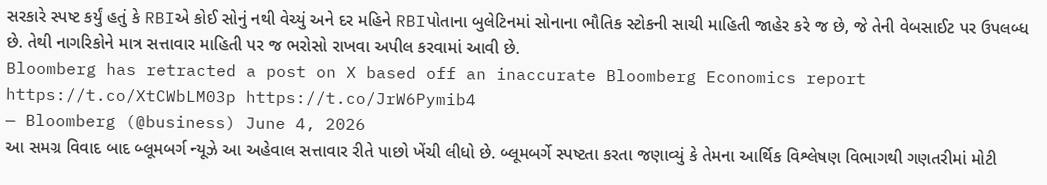સરકારે સ્પષ્ટ કર્યું હતું કે RBIએ કોઈ સોનું નથી વેચ્યું અને દર મહિને RBIપોતાના બુલેટિનમાં સોનાના ભૌતિક સ્ટોકની સાચી માહિતી જાહેર કરે જ છે, જે તેની વેબસાઈટ પર ઉપલબ્ધ છે. તેથી નાગરિકોને માત્ર સત્તાવાર માહિતી પર જ ભરોસો રાખવા અપીલ કરવામાં આવી છે.
Bloomberg has retracted a post on X based off an inaccurate Bloomberg Economics report https://t.co/XtCWbLM03p https://t.co/JrW6Pymib4
— Bloomberg (@business) June 4, 2026
આ સમગ્ર વિવાદ બાદ બ્લૂમબર્ગ ન્યૂઝે આ અહેવાલ સત્તાવાર રીતે પાછો ખેંચી લીધો છે. બ્લૂમબર્ગે સ્પષ્ટતા કરતા જણાવ્યું કે તેમના આર્થિક વિશ્લેષણ વિભાગથી ગણતરીમાં મોટી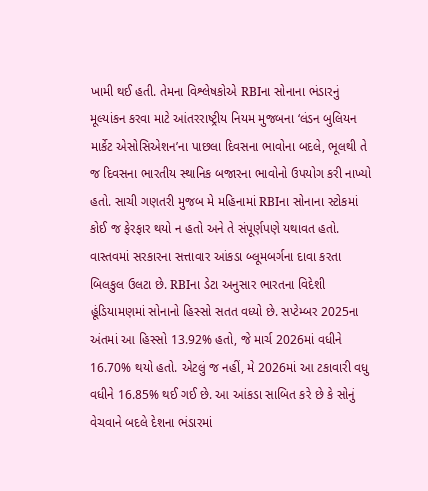ખામી થઈ હતી. તેમના વિશ્લેષકોએ RBIના સોનાના ભંડારનું મૂલ્યાંકન કરવા માટે આંતરરાષ્ટ્રીય નિયમ મુજબના ‘લંડન બુલિયન માર્કેટ એસોસિએશન’ના પાછલા દિવસના ભાવોના બદલે, ભૂલથી તે જ દિવસના ભારતીય સ્થાનિક બજારના ભાવોનો ઉપયોગ કરી નાખ્યો હતો. સાચી ગણતરી મુજબ મે મહિનામાં RBIના સોનાના સ્ટોકમાં કોઈ જ ફેરફાર થયો ન હતો અને તે સંપૂર્ણપણે યથાવત હતો.
વાસ્તવમાં સરકારના સત્તાવાર આંકડા બ્લૂમબર્ગના દાવા કરતા બિલકુલ ઉલટા છે. RBIના ડેટા અનુસાર ભારતના વિદેશી હૂંડિયામણમાં સોનાનો હિસ્સો સતત વધ્યો છે. સપ્ટેમ્બર 2025ના અંતમાં આ હિસ્સો 13.92% હતો, જે માર્ચ 2026માં વધીને 16.70% થયો હતો. એટલું જ નહીં, મે 2026માં આ ટકાવારી વધુ વધીને 16.85% થઈ ગઈ છે. આ આંકડા સાબિત કરે છે કે સોનું વેચવાને બદલે દેશના ભંડારમાં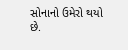સોનાનો ઉમેરો થયો છે.